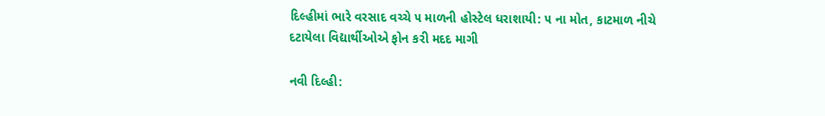દિલ્હીમાં ભારે વરસાદ વચ્ચે ૫ માળની હોસ્ટેલ ધરાશાયી: ૫ ના મોત, કાટમાળ નીચે દટાયેલા વિદ્યાર્થીઓએ ફોન કરી મદદ માગી

નવી દિલ્હી: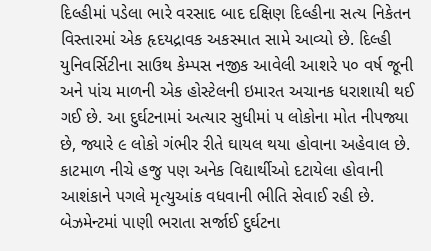દિલ્હીમાં પડેલા ભારે વરસાદ બાદ દક્ષિણ દિલ્હીના સત્ય નિકેતન વિસ્તારમાં એક હૃદયદ્રાવક અકસ્માત સામે આવ્યો છે. દિલ્હી યુનિવર્સિટીના સાઉથ કેમ્પસ નજીક આવેલી આશરે ૫૦ વર્ષ જૂની અને પાંચ માળની એક હોસ્ટેલની ઇમારત અચાનક ધરાશાયી થઈ ગઈ છે. આ દુર્ઘટનામાં અત્યાર સુધીમાં ૫ લોકોના મોત નીપજ્યા છે, જ્યારે ૯ લોકો ગંભીર રીતે ઘાયલ થયા હોવાના અહેવાલ છે. કાટમાળ નીચે હજુ પણ અનેક વિદ્યાર્થીઓ દટાયેલા હોવાની આશંકાને પગલે મૃત્યુઆંક વધવાની ભીતિ સેવાઈ રહી છે.
બેઝમેન્ટમાં પાણી ભરાતા સર્જાઈ દુર્ઘટના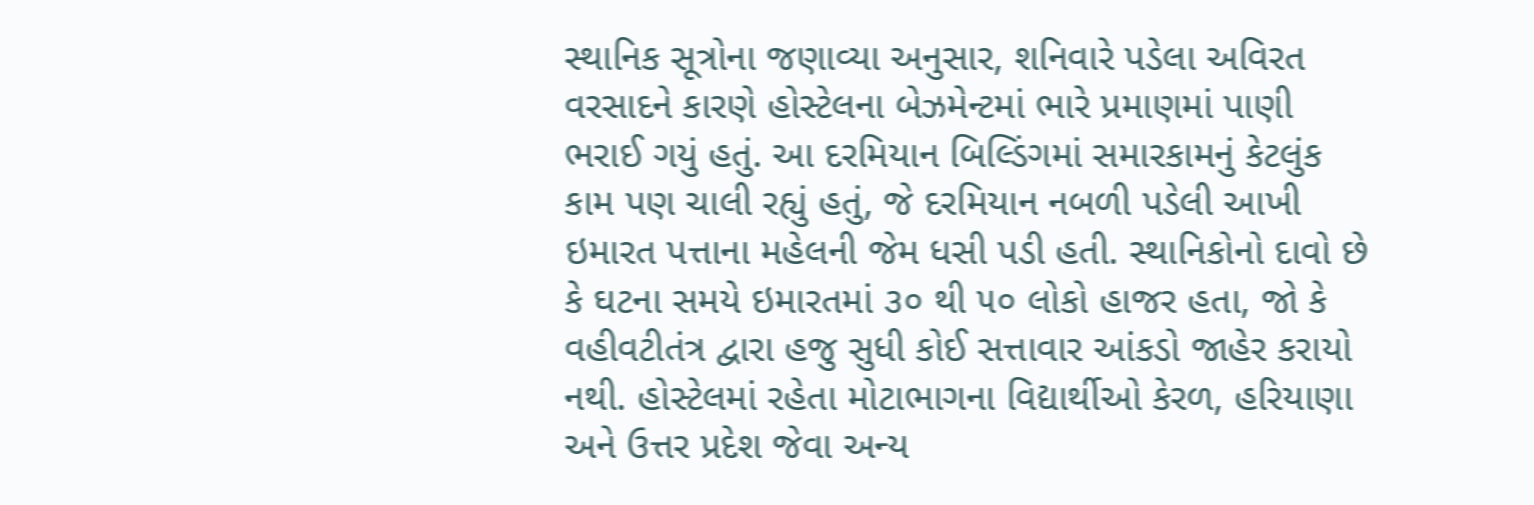સ્થાનિક સૂત્રોના જણાવ્યા અનુસાર, શનિવારે પડેલા અવિરત વરસાદને કારણે હોસ્ટેલના બેઝમેન્ટમાં ભારે પ્રમાણમાં પાણી ભરાઈ ગયું હતું. આ દરમિયાન બિલ્ડિંગમાં સમારકામનું કેટલુંક કામ પણ ચાલી રહ્યું હતું, જે દરમિયાન નબળી પડેલી આખી ઇમારત પત્તાના મહેલની જેમ ધસી પડી હતી. સ્થાનિકોનો દાવો છે કે ઘટના સમયે ઇમારતમાં ૩૦ થી ૫૦ લોકો હાજર હતા, જો કે વહીવટીતંત્ર દ્વારા હજુ સુધી કોઈ સત્તાવાર આંકડો જાહેર કરાયો નથી. હોસ્ટેલમાં રહેતા મોટાભાગના વિદ્યાર્થીઓ કેરળ, હરિયાણા અને ઉત્તર પ્રદેશ જેવા અન્ય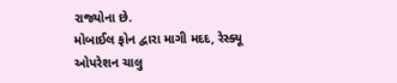રાજ્યોના છે.
મોબાઈલ ફોન દ્વારા માગી મદદ, રેસ્ક્યૂ ઓપરેશન ચાલુ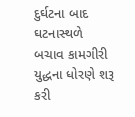દુર્ઘટના બાદ ઘટનાસ્થળે બચાવ કામગીરી યુદ્ધના ધોરણે શરૂ કરી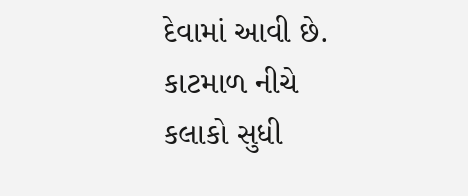દેવામાં આવી છે. કાટમાળ નીચે કલાકો સુધી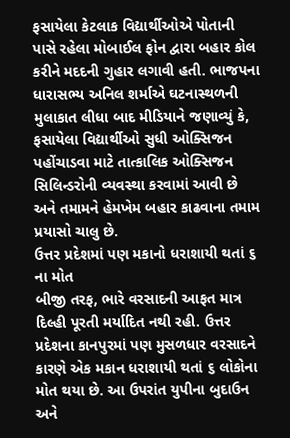ફસાયેલા કેટલાક વિદ્યાર્થીઓએ પોતાની પાસે રહેલા મોબાઈલ ફોન દ્વારા બહાર કોલ કરીને મદદની ગુહાર લગાવી હતી. ભાજપના ધારાસભ્ય અનિલ શર્માએ ઘટનાસ્થળની મુલાકાત લીધા બાદ મીડિયાને જણાવ્યું કે, ફસાયેલા વિદ્યાર્થીઓ સુધી ઓક્સિજન પહોંચાડવા માટે તાત્કાલિક ઓક્સિજન સિલિન્ડરોની વ્યવસ્થા કરવામાં આવી છે અને તમામને હેમખેમ બહાર કાઢવાના તમામ પ્રયાસો ચાલુ છે.
ઉત્તર પ્રદેશમાં પણ મકાનો ધરાશાયી થતાં ૬ ના મોત
બીજી તરફ, ભારે વરસાદની આફત માત્ર દિલ્હી પૂરતી મર્યાદિત નથી રહી. ઉત્તર પ્રદેશના કાનપુરમાં પણ મુસળધાર વરસાદને કારણે એક મકાન ધરાશાયી થતાં ૬ લોકોના મોત થયા છે. આ ઉપરાંત યુપીના બુદાઉન અને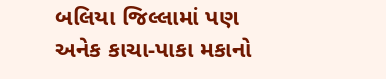બલિયા જિલ્લામાં પણ અનેક કાચા-પાકા મકાનો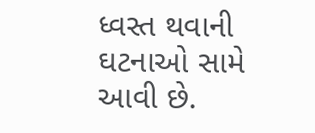ધ્વસ્ત થવાની ઘટનાઓ સામે આવી છે.